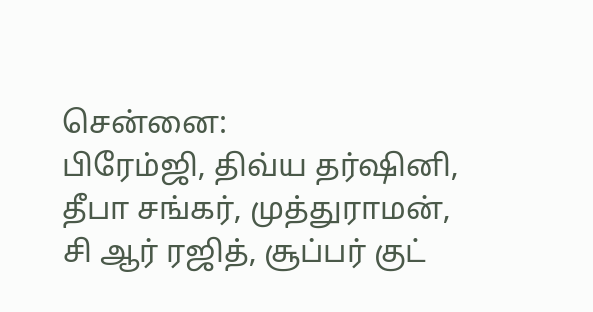சென்னை:
பிரேம்ஜி, திவ்ய தர்ஷினி, தீபா சங்கர், முத்துராமன், சி ஆர் ரஜித், சூப்பர் குட்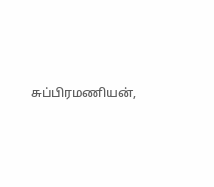சுப்பிரமணியன்,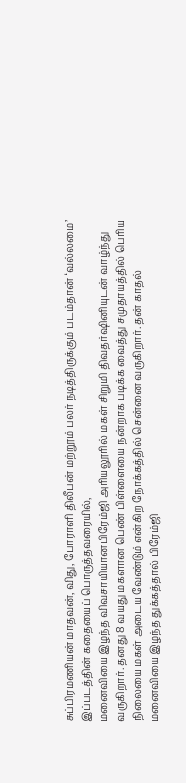சுப்பிரமணியன் மாதவன், விது, போராளி திலீபன் மற்றூம் பலர் நடித்திருக்கும் படம்தான் ‘வல்லமை’
இப்படத்தின் கதையைப் பொருத்தவரையில்,
மனைவியை இழந்த விவசாயியானபிரேம்ஜி அரியலூரில் மகள் சிறுமி திவதர்ஷினியுடன் வாழ்ந்து வருகிறார். தனது 8 வயது மகளான பெண் பிள்ளையை நன்றாக படிக்க வைத்து சமுதாயத்தில் பெரிய நிலையை மகள் அடைய வேண்டும் என்கிற நோக்கத்தில் சென்னை வருகிறார். தன் காதல் மனைவியை இழந்த துக்கத்தால் பிரேம்ஜி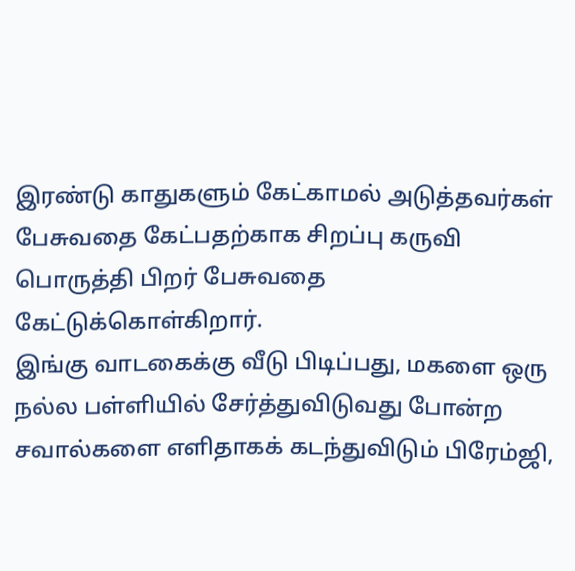இரண்டு காதுகளும் கேட்காமல் அடுத்தவர்கள் பேசுவதை கேட்பதற்காக சிறப்பு கருவி பொருத்தி பிறர் பேசுவதை கேட்டுக்கொள்கிறார்.
இங்கு வாடகைக்கு வீடு பிடிப்பது, மகளை ஒரு நல்ல பள்ளியில் சேர்த்துவிடுவது போன்ற சவால்களை எளிதாகக் கடந்துவிடும் பிரேம்ஜி,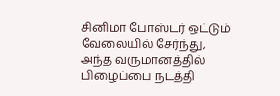சினிமா போஸ்டர் ஒட்டும் வேலையில் சேர்ந்து, அந்த வருமானத்தில் பிழைப்பை நடத்தி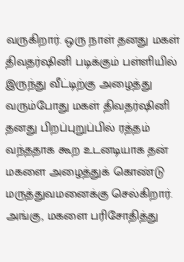வருகிறார். ஒரு நாள் தனது மகள் திவதர்ஷினி படிக்கும் பள்ளியில் இருந்து வீட்டிற்கு அழைத்து வரும்போது மகள் திவதர்ஷினி தனது பிறப்புறுப்பில் ரத்தம் வந்ததாக கூற உடனடியாக தன் மகளை அழைத்துக் கொண்டு மருத்துவமனைக்கு செல்கிறார். அங்கு, மகளை பரிசோதித்து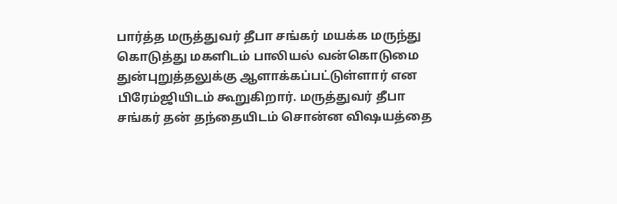பார்த்த மருத்துவர் தீபா சங்கர் மயக்க மருந்து கொடுத்து மகளிடம் பாலியல் வன்கொடுமை துன்புறுத்தலுக்கு ஆளாக்கப்பட்டுள்ளார் என பிரேம்ஜியிடம் கூறுகிறார். மருத்துவர் தீபா சங்கர் தன் தந்தையிடம் சொன்ன விஷயத்தை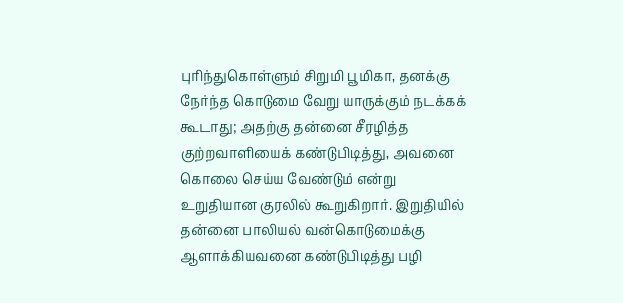புரிந்துகொள்ளும் சிறுமி பூமிகா, தனக்கு நேர்ந்த கொடுமை வேறு யாருக்கும் நடக்கக் கூடாது; அதற்கு தன்னை சீரழித்த குற்றவாளியைக் கண்டுபிடித்து, அவனை கொலை செய்ய வேண்டும் என்று உறுதியான குரலில் கூறுகிறார். இறுதியில் தன்னை பாலியல் வன்கொடுமைக்கு ஆளாக்கியவனை கண்டுபிடித்து பழி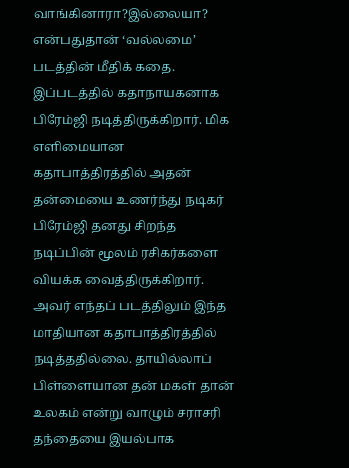வாங்கினாரா?இல்லையா? என்பதுதான் ‘வல்லமை’ படத்தின் மீதிக் கதை.
இப்படத்தில் கதாநாயகனாக பிரேம்ஜி நடித்திருக்கிறார். மிக எளிமையான கதாபாத்திரத்தில் அதன் தன்மையை உணர்ந்து நடிகர் பிரேம்ஜி தனது சிறந்த நடிப்பின் மூலம் ரசிகர்களை வியக்க வைத்திருக்கிறார். அவர் எந்தப் படத்திலும் இந்த மாதியான கதாபாத்திரத்தில் நடித்ததில்லை. தாயில்லாப் பிள்ளையான தன் மகள் தான் உலகம் என்று வாழும் சராசரி தந்தையை இயல்பாக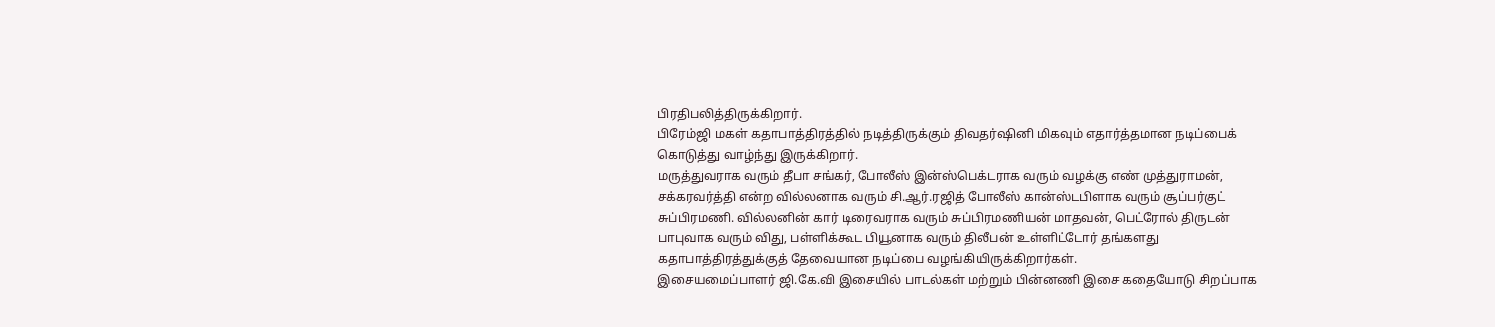பிரதிபலித்திருக்கிறார்.
பிரேம்ஜி மகள் கதாபாத்திரத்தில் நடித்திருக்கும் திவதர்ஷினி மிகவும் எதார்த்தமான நடிப்பைக் கொடுத்து வாழ்ந்து இருக்கிறார்.
மருத்துவராக வரும் தீபா சங்கர், போலீஸ் இன்ஸ்பெக்டராக வரும் வழக்கு எண் முத்துராமன், சக்கரவர்த்தி என்ற வில்லனாக வரும் சி.ஆர்.ரஜித் போலீஸ் கான்ஸ்டபிளாக வரும் சூப்பர்குட் சுப்பிரமணி. வில்லனின் கார் டிரைவராக வரும் சுப்பிரமணியன் மாதவன், பெட்ரோல் திருடன் பாபுவாக வரும் விது, பள்ளிக்கூட பியூனாக வரும் திலீபன் உள்ளிட்டோர் தங்களது கதாபாத்திரத்துக்குத் தேவையான நடிப்பை வழங்கியிருக்கிறார்கள்.
இசையமைப்பாளர் ஜி.கே.வி இசையில் பாடல்கள் மற்றும் பின்னணி இசை கதையோடு சிறப்பாக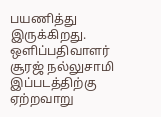பயணித்து இருக்கிறது.
ஒளிப்பதிவாளர் சூரஜ் நல்லுசாமி இப்படத்திற்கு ஏற்றவாறு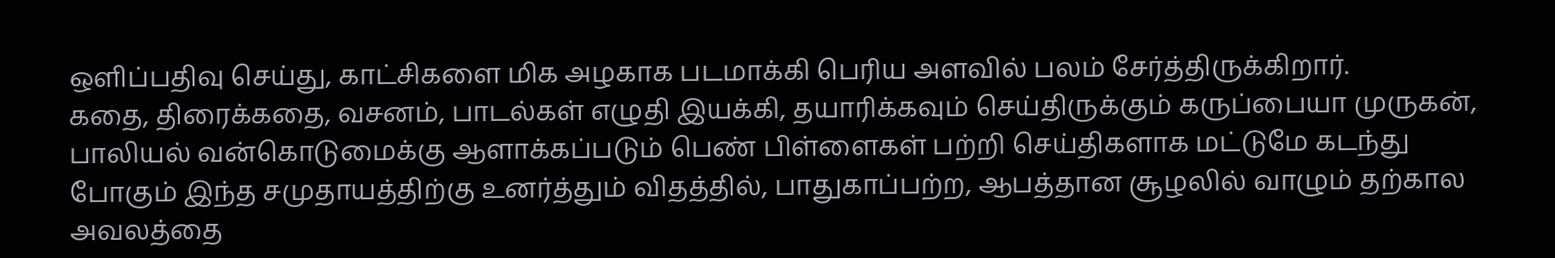ஒளிப்பதிவு செய்து, காட்சிகளை மிக அழகாக படமாக்கி பெரிய அளவில் பலம் சேர்த்திருக்கிறார்.
கதை, திரைக்கதை, வசனம், பாடல்கள் எழுதி இயக்கி, தயாரிக்கவும் செய்திருக்கும் கருப்பையா முருகன், பாலியல் வன்கொடுமைக்கு ஆளாக்கப்படும் பெண் பிள்ளைகள் பற்றி செய்திகளாக மட்டுமே கடந்து போகும் இந்த சமுதாயத்திற்கு உனர்த்தும் விதத்தில், பாதுகாப்பற்ற, ஆபத்தான சூழலில் வாழும் தற்கால அவலத்தை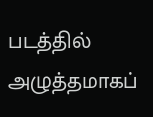படத்தில் அழுத்தமாகப்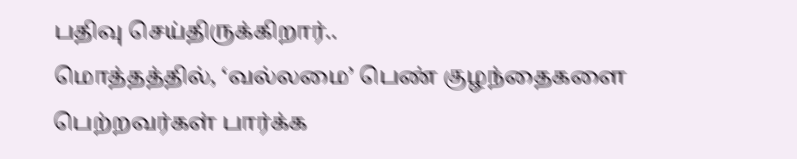பதிவு செய்திருக்கிறார்..
மொத்தத்தில், ‘வல்லமை’ பெண் குழந்தைகளை பெற்றவர்கள் பார்க்க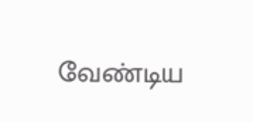வேண்டிய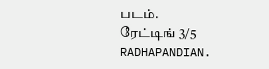படம்.
ரேட்டிங் 3/5
RADHAPANDIAN.